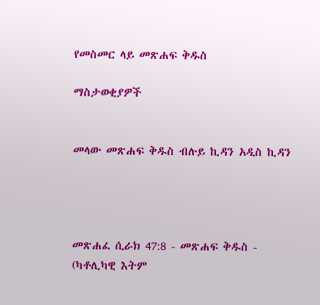የመስመር ላይ መጽሐፍ ቅዱስ

ማስታወቂያዎች


መላው መጽሐፍ ቅዱስ ብሉይ ኪዳን አዲስ ኪዳን




መጽሐፈ ሲራክ 47:8 - መጽሐፍ ቅዱስ - (ካቶሊካዊ እትም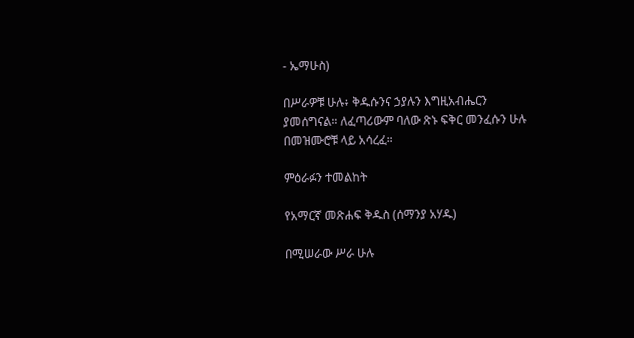- ኤማሁስ)

በሥራዎቹ ሁሉ፥ ቅዱሱንና ኃያሉን እግዚአብሔርን ያመሰግናል። ለፈጣሪውም ባለው ጽኑ ፍቅር መንፈሱን ሁሉ በመዝሙሮቹ ላይ አሳረፈ።

ምዕራፉን ተመልከት

የአማርኛ መጽሐፍ ቅዱስ (ሰማንያ አሃዱ)

በሚሠራው ሥራ ሁሉ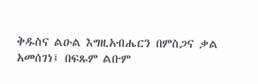ቅዱስና ልዑል እግዚአብሔርን በምስጋና ቃል አመሰገነ፤ በፍጹም ልቡም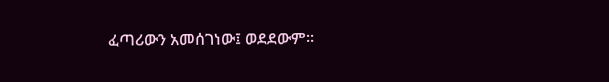ፈጣሪውን አመሰገነው፤ ወደደውም።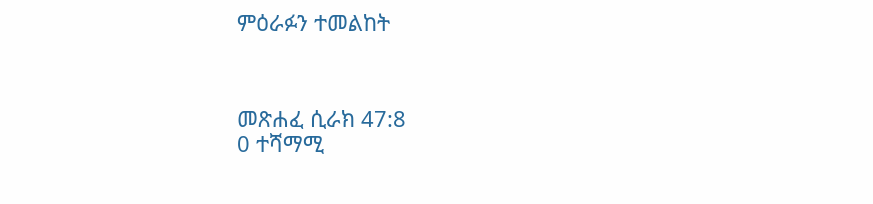ምዕራፉን ተመልከት



መጽሐፈ ሲራክ 47:8
0 ተሻማሚ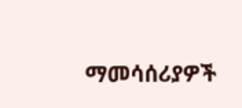ማመሳሰሪያዎች